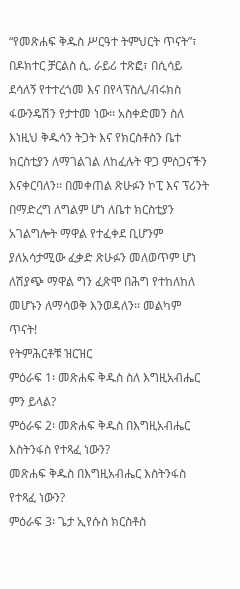“የመጽሐፍ ቅዱስ ሥርዓተ ትምህርት ጥናት”፣ በዶክተር ቻርልስ ሲ. ራይሪ ተጽፎ፣ በሲሳይ ደሳለኝ የተተረጎመ እና በየላፕስሊ/ብሩክስ ፋውንዴሽን የታተመ ነው፡፡ አስቀድመን ስለ እነዚህ ቅዱሳን ትጋት እና የክርስቶስን ቤተ ክርስቲያን ለማገልገል ለከፈሉት ዋጋ ምስጋናችን እናቀርባለን፡፡ በመቀጠል ጽሁፉን ኮፒ እና ፕሪንት በማድረግ ለግልም ሆነ ለቤተ ክርስቲያን አገልግሎት ማዋል የተፈቀደ ቢሆንም ያለአሳታሚው ፈቃድ ጽሁፉን መለወጥም ሆነ ለሽያጭ ማዋል ግን ፈጽሞ በሕግ የተከለከለ መሆኑን ለማሳወቅ እንወዳለን፡፡ መልካም ጥናት!
የትምሕርቶቹ ዝርዝር
ምዕራፍ 1፡ መጽሐፍ ቅዱስ ስለ እግዚአብሔር ምን ይላል?
ምዕራፍ 2፡ መጽሐፍ ቅዱስ በእግዚአብሔር እስትንፋስ የተጻፈ ነውን?
መጽሐፍ ቅዱስ በእግዚአብሔር እስትንፋስ የተጻፈ ነውን?
ምዕራፍ 3፡ ጌታ ኢየሱስ ክርስቶስ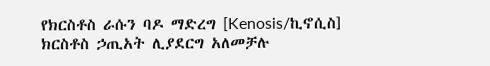የክርስቶስ ራሱን ባዶ ማድረግ [Kenosis/ኪኖሲስ]
ክርስቶስ ኃጢአት ሊያደርግ አለመቻሉ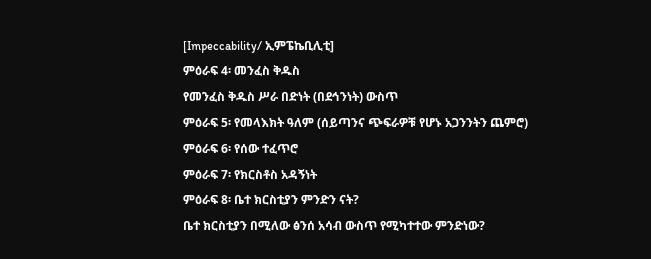[Impeccability/ ኢምፔኬቢሊቲ]
ምዕራፍ 4፡ መንፈስ ቅዱስ
የመንፈስ ቅዱስ ሥራ በድነት (በደኅንነት) ውስጥ
ምዕራፍ 5፡ የመላእክት ዓለም (ሰይጣንና ጭፍራዎቹ የሆኑ አጋንንትን ጨምሮ)
ምዕራፍ 6፡ የሰው ተፈጥሮ
ምዕራፍ 7፡ የክርስቶስ አዳኝነት
ምዕራፍ 8፡ ቤተ ክርስቲያን ምንድን ናት?
ቤተ ክርስቲያን በሚለው ፅንሰ አሳብ ውስጥ የሚካተተው ምንድነው?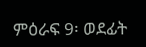ምዕራፍ 9፡ ወደፊት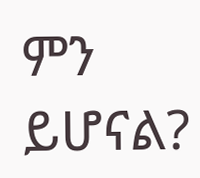ምን ይሆናል?